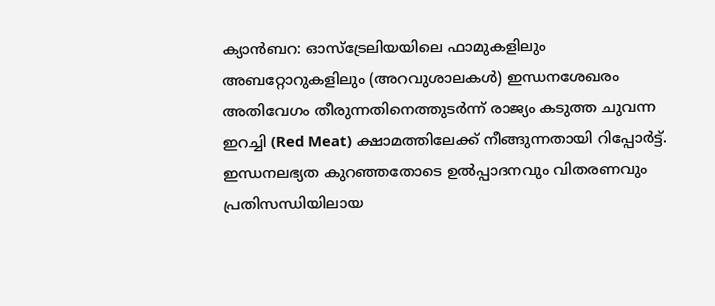ക്യാൻബറ: ഓസ്ട്രേലിയയിലെ ഫാമുകളിലും അബറ്റോറുകളിലും (അറവുശാലകൾ) ഇന്ധനശേഖരം അതിവേഗം തീരുന്നതിനെത്തുടർന്ന് രാജ്യം കടുത്ത ചുവന്ന ഇറച്ചി (Red Meat) ക്ഷാമത്തിലേക്ക് നീങ്ങുന്നതായി റിപ്പോർട്ട്. ഇന്ധനലഭ്യത കുറഞ്ഞതോടെ ഉൽപ്പാദനവും വിതരണവും പ്രതിസന്ധിയിലായ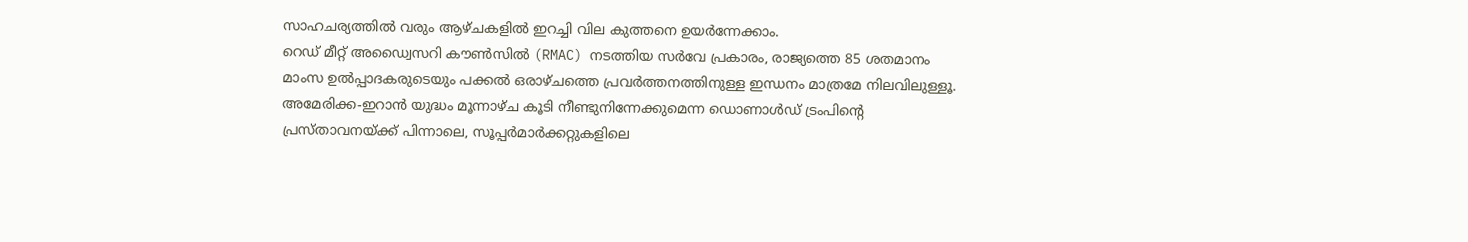സാഹചര്യത്തിൽ വരും ആഴ്ചകളിൽ ഇറച്ചി വില കുത്തനെ ഉയർന്നേക്കാം.
റെഡ് മീറ്റ് അഡ്വൈസറി കൗൺസിൽ (RMAC) നടത്തിയ സർവേ പ്രകാരം, രാജ്യത്തെ 85 ശതമാനം മാംസ ഉൽപ്പാദകരുടെയും പക്കൽ ഒരാഴ്ചത്തെ പ്രവർത്തനത്തിനുള്ള ഇന്ധനം മാത്രമേ നിലവിലുള്ളൂ. അമേരിക്ക-ഇറാൻ യുദ്ധം മൂന്നാഴ്ച കൂടി നീണ്ടുനിന്നേക്കുമെന്ന ഡൊണാൾഡ് ട്രംപിന്റെ പ്രസ്താവനയ്ക്ക് പിന്നാലെ, സൂപ്പർമാർക്കറ്റുകളിലെ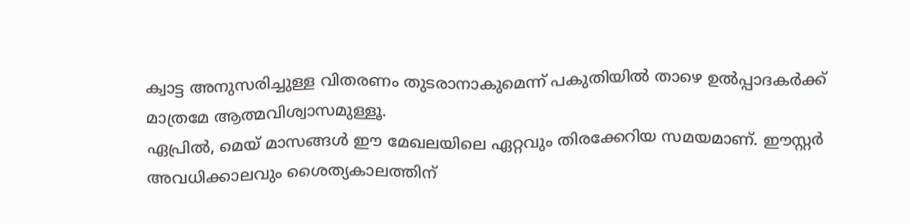ക്വാട്ട അനുസരിച്ചുള്ള വിതരണം തുടരാനാകുമെന്ന് പകുതിയിൽ താഴെ ഉൽപ്പാദകർക്ക് മാത്രമേ ആത്മവിശ്വാസമുള്ളൂ.
ഏപ്രിൽ, മെയ് മാസങ്ങൾ ഈ മേഖലയിലെ ഏറ്റവും തിരക്കേറിയ സമയമാണ്. ഈസ്റ്റർ അവധിക്കാലവും ശൈത്യകാലത്തിന്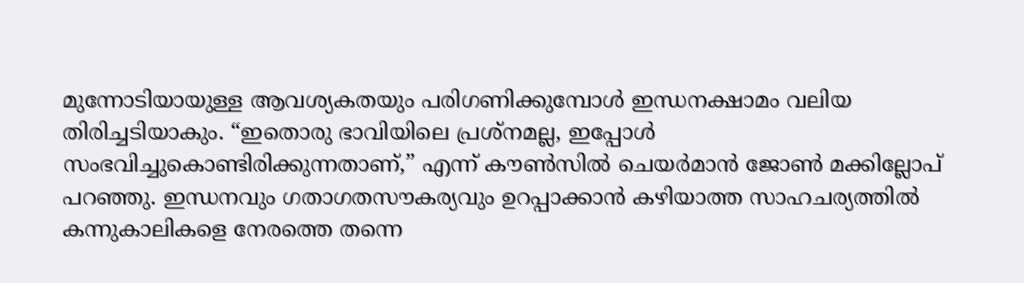മുന്നോടിയായുള്ള ആവശ്യകതയും പരിഗണിക്കുമ്പോൾ ഇന്ധനക്ഷാമം വലിയ തിരിച്ചടിയാകും. “ഇതൊരു ഭാവിയിലെ പ്രശ്നമല്ല, ഇപ്പോൾ സംഭവിച്ചുകൊണ്ടിരിക്കുന്നതാണ്,” എന്ന് കൗൺസിൽ ചെയർമാൻ ജോൺ മക്കില്ലോപ് പറഞ്ഞു. ഇന്ധനവും ഗതാഗതസൗകര്യവും ഉറപ്പാക്കാൻ കഴിയാത്ത സാഹചര്യത്തിൽ കന്നുകാലികളെ നേരത്തെ തന്നെ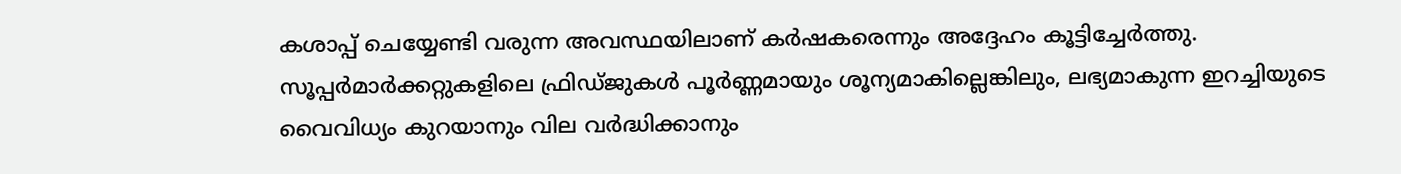കശാപ്പ് ചെയ്യേണ്ടി വരുന്ന അവസ്ഥയിലാണ് കർഷകരെന്നും അദ്ദേഹം കൂട്ടിച്ചേർത്തു.
സൂപ്പർമാർക്കറ്റുകളിലെ ഫ്രിഡ്ജുകൾ പൂർണ്ണമായും ശൂന്യമാകില്ലെങ്കിലും, ലഭ്യമാകുന്ന ഇറച്ചിയുടെ വൈവിധ്യം കുറയാനും വില വർദ്ധിക്കാനും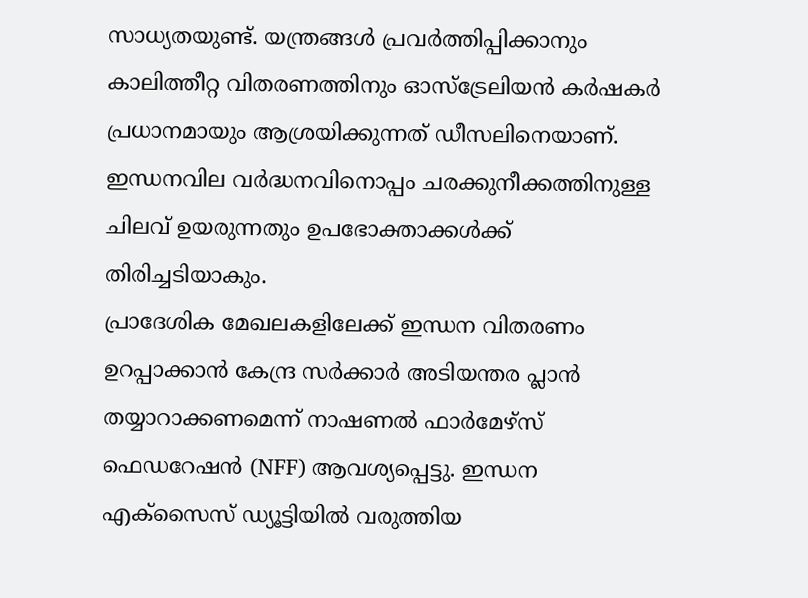സാധ്യതയുണ്ട്. യന്ത്രങ്ങൾ പ്രവർത്തിപ്പിക്കാനും കാലിത്തീറ്റ വിതരണത്തിനും ഓസ്ട്രേലിയൻ കർഷകർ പ്രധാനമായും ആശ്രയിക്കുന്നത് ഡീസലിനെയാണ്. ഇന്ധനവില വർദ്ധനവിനൊപ്പം ചരക്കുനീക്കത്തിനുള്ള ചിലവ് ഉയരുന്നതും ഉപഭോക്താക്കൾക്ക് തിരിച്ചടിയാകും.
പ്രാദേശിക മേഖലകളിലേക്ക് ഇന്ധന വിതരണം ഉറപ്പാക്കാൻ കേന്ദ്ര സർക്കാർ അടിയന്തര പ്ലാൻ തയ്യാറാക്കണമെന്ന് നാഷണൽ ഫാർമേഴ്സ് ഫെഡറേഷൻ (NFF) ആവശ്യപ്പെട്ടു. ഇന്ധന എക്സൈസ് ഡ്യൂട്ടിയിൽ വരുത്തിയ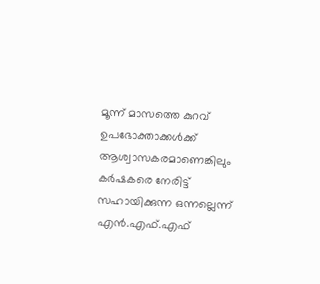മൂന്ന് മാസത്തെ കുറവ് ഉപഭോക്താക്കൾക്ക് ആശ്വാസകരമാണെങ്കിലും കർഷകരെ നേരിട്ട് സഹായിക്കുന്ന ഒന്നല്ലെന്ന് എൻ.എഫ്.എഫ്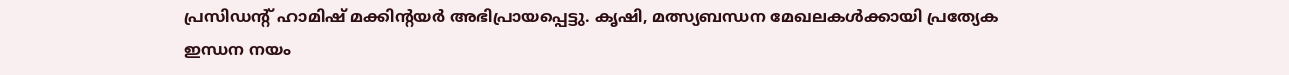പ്രസിഡന്റ് ഹാമിഷ് മക്കിന്റയർ അഭിപ്രായപ്പെട്ടു. കൃഷി, മത്സ്യബന്ധന മേഖലകൾക്കായി പ്രത്യേക ഇന്ധന നയം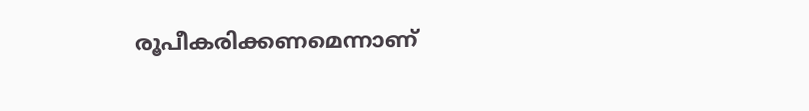രൂപീകരിക്കണമെന്നാണ്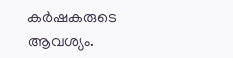കർഷകരുടെ ആവശ്യം.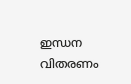ഇന്ധന വിതരണം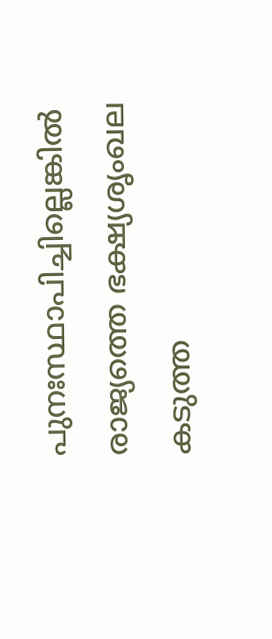പുനഃസ്ഥാപിച്ചില്ലെങ്കിൽ രാജ്യത്തെ ഭക്ഷ്യശൃംഖല കടുത്ത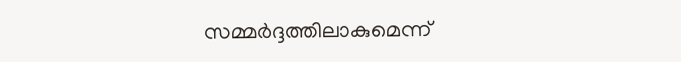സമ്മർദ്ദത്തിലാകുമെന്ന്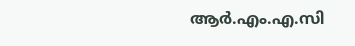ആർ.എം.എ.സി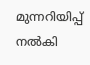മുന്നറിയിപ്പ് നൽകി